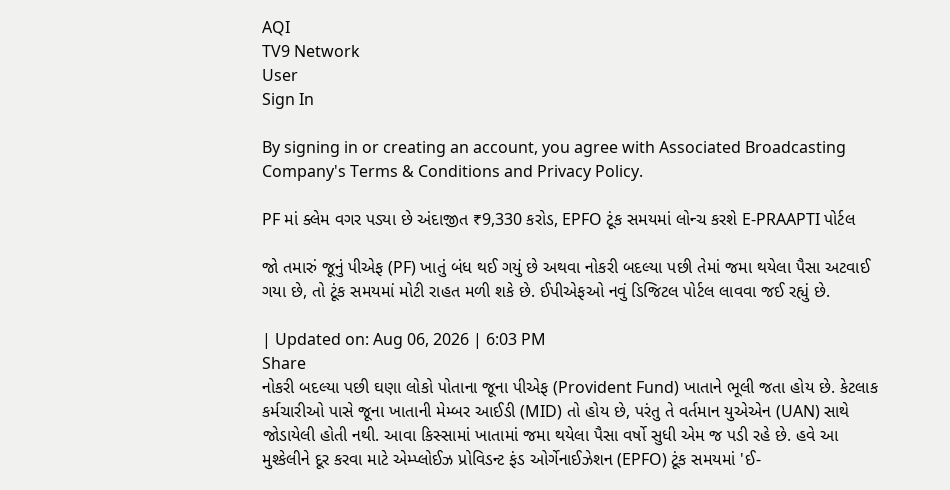AQI
TV9 Network
User
Sign In

By signing in or creating an account, you agree with Associated Broadcasting Company's Terms & Conditions and Privacy Policy.

PF માં ક્લેમ વગર પડ્યા છે અંદાજીત ₹9,330 કરોડ, EPFO ટૂંક સમયમાં લોન્ચ કરશે E-PRAAPTI પોર્ટલ

જો તમારું જૂનું પીએફ (PF) ખાતું બંધ થઈ ગયું છે અથવા નોકરી બદલ્યા પછી તેમાં જમા થયેલા પૈસા અટવાઈ ગયા છે, તો ટૂંક સમયમાં મોટી રાહત મળી શકે છે. ઈપીએફઓ નવું ડિજિટલ પોર્ટલ લાવવા જઈ રહ્યું છે.

| Updated on: Aug 06, 2026 | 6:03 PM
Share
નોકરી બદલ્યા પછી ઘણા લોકો પોતાના જૂના પીએફ (Provident Fund) ખાતાને ભૂલી જતા હોય છે. કેટલાક કર્મચારીઓ પાસે જૂના ખાતાની મેમ્બર આઈડી (MID) તો હોય છે, પરંતુ તે વર્તમાન યુએએન (UAN) સાથે જોડાયેલી હોતી નથી. આવા કિસ્સામાં ખાતામાં જમા થયેલા પૈસા વર્ષો સુધી એમ જ પડી રહે છે. હવે આ મુશ્કેલીને દૂર કરવા માટે એમ્પ્લોઈઝ પ્રોવિડન્ટ ફંડ ઓર્ગેનાઈઝેશન (EPFO) ટૂંક સમયમાં 'ઈ-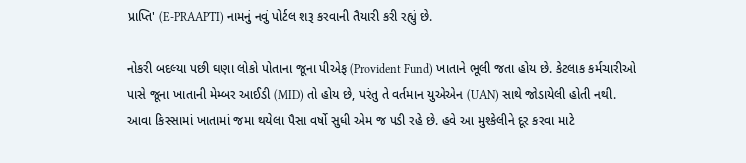પ્રાપ્તિ' (E-PRAAPTI) નામનું નવું પોર્ટલ શરૂ કરવાની તૈયારી કરી રહ્યું છે.

નોકરી બદલ્યા પછી ઘણા લોકો પોતાના જૂના પીએફ (Provident Fund) ખાતાને ભૂલી જતા હોય છે. કેટલાક કર્મચારીઓ પાસે જૂના ખાતાની મેમ્બર આઈડી (MID) તો હોય છે, પરંતુ તે વર્તમાન યુએએન (UAN) સાથે જોડાયેલી હોતી નથી. આવા કિસ્સામાં ખાતામાં જમા થયેલા પૈસા વર્ષો સુધી એમ જ પડી રહે છે. હવે આ મુશ્કેલીને દૂર કરવા માટે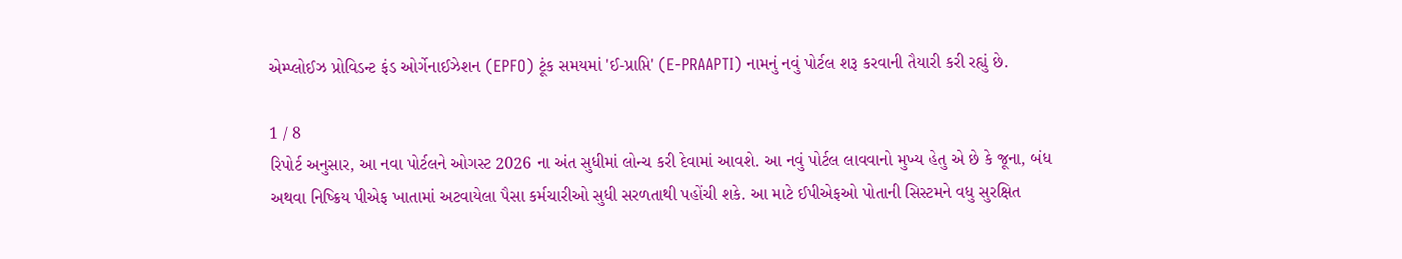એમ્પ્લોઈઝ પ્રોવિડન્ટ ફંડ ઓર્ગેનાઈઝેશન (EPFO) ટૂંક સમયમાં 'ઈ-પ્રાપ્તિ' (E-PRAAPTI) નામનું નવું પોર્ટલ શરૂ કરવાની તૈયારી કરી રહ્યું છે.

1 / 8
રિપોર્ટ અનુસાર, આ નવા પોર્ટલને ઓગસ્ટ 2026 ના અંત સુધીમાં લોન્ચ કરી દેવામાં આવશે. આ નવું પોર્ટલ લાવવાનો મુખ્ય હેતુ એ છે કે જૂના, બંધ અથવા નિષ્ક્રિય પીએફ ખાતામાં અટવાયેલા પૈસા કર્મચારીઓ સુધી સરળતાથી પહોંચી શકે. આ માટે ઈપીએફઓ પોતાની સિસ્ટમને વધુ સુરક્ષિત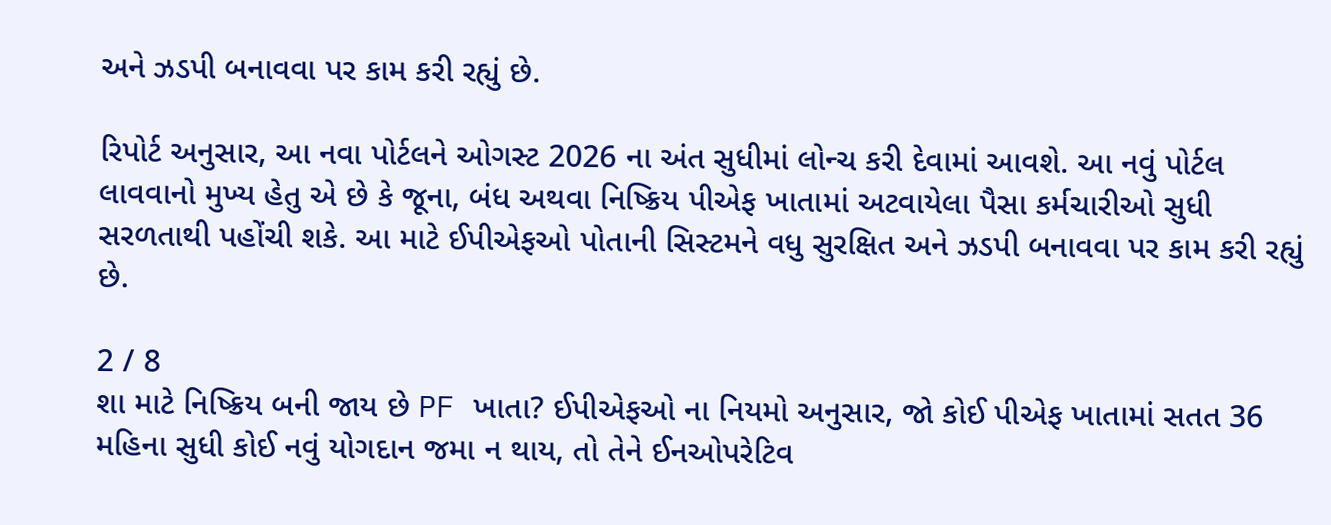અને ઝડપી બનાવવા પર કામ કરી રહ્યું છે.

રિપોર્ટ અનુસાર, આ નવા પોર્ટલને ઓગસ્ટ 2026 ના અંત સુધીમાં લોન્ચ કરી દેવામાં આવશે. આ નવું પોર્ટલ લાવવાનો મુખ્ય હેતુ એ છે કે જૂના, બંધ અથવા નિષ્ક્રિય પીએફ ખાતામાં અટવાયેલા પૈસા કર્મચારીઓ સુધી સરળતાથી પહોંચી શકે. આ માટે ઈપીએફઓ પોતાની સિસ્ટમને વધુ સુરક્ષિત અને ઝડપી બનાવવા પર કામ કરી રહ્યું છે.

2 / 8
શા માટે નિષ્ક્રિય બની જાય છે PF ખાતા? ઈપીએફઓ ના નિયમો અનુસાર, જો કોઈ પીએફ ખાતામાં સતત 36 મહિના સુધી કોઈ નવું યોગદાન જમા ન થાય, તો તેને ઈનઓપરેટિવ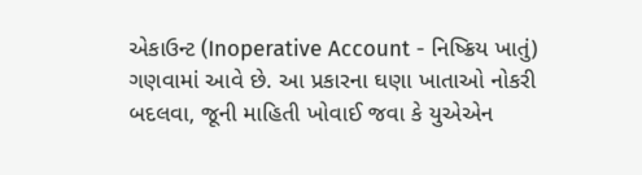એકાઉન્ટ (Inoperative Account - નિષ્ક્રિય ખાતું) ગણવામાં આવે છે. આ પ્રકારના ઘણા ખાતાઓ નોકરી બદલવા, જૂની માહિતી ખોવાઈ જવા કે યુએએન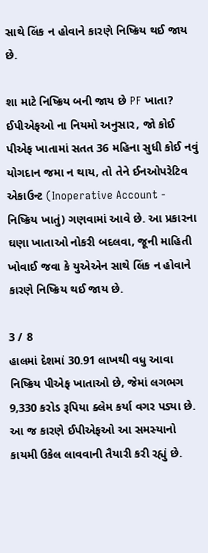સાથે લિંક ન હોવાને કારણે નિષ્ક્રિય થઈ જાય છે.

શા માટે નિષ્ક્રિય બની જાય છે PF ખાતા? ઈપીએફઓ ના નિયમો અનુસાર, જો કોઈ પીએફ ખાતામાં સતત 36 મહિના સુધી કોઈ નવું યોગદાન જમા ન થાય, તો તેને ઈનઓપરેટિવ એકાઉન્ટ (Inoperative Account - નિષ્ક્રિય ખાતું) ગણવામાં આવે છે. આ પ્રકારના ઘણા ખાતાઓ નોકરી બદલવા, જૂની માહિતી ખોવાઈ જવા કે યુએએન સાથે લિંક ન હોવાને કારણે નિષ્ક્રિય થઈ જાય છે.

3 / 8
હાલમાં દેશમાં 30.91 લાખથી વધુ આવા નિષ્ક્રિય પીએફ ખાતાઓ છે, જેમાં લગભગ 9,330 કરોડ રૂપિયા ક્લેમ કર્યા વગર પડ્યા છે. આ જ કારણે ઈપીએફઓ આ સમસ્યાનો કાયમી ઉકેલ લાવવાની તૈયારી કરી રહ્યું છે.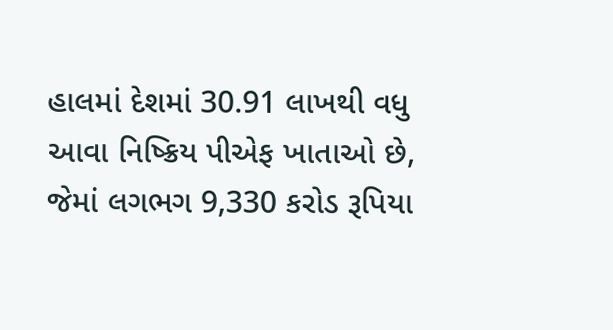હાલમાં દેશમાં 30.91 લાખથી વધુ આવા નિષ્ક્રિય પીએફ ખાતાઓ છે, જેમાં લગભગ 9,330 કરોડ રૂપિયા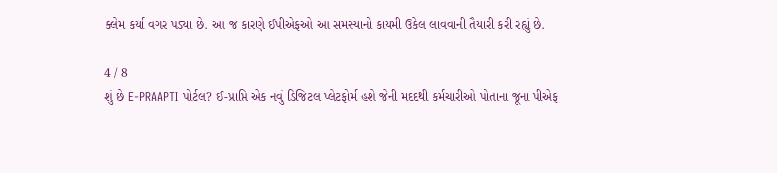ક્લેમ કર્યા વગર પડ્યા છે. આ જ કારણે ઈપીએફઓ આ સમસ્યાનો કાયમી ઉકેલ લાવવાની તૈયારી કરી રહ્યું છે.

4 / 8
શું છે E-PRAAPTI પોર્ટલ? ઈ-પ્રાપ્તિ એક નવું ડિજિટલ પ્લેટફોર્મ હશે જેની મદદથી કર્મચારીઓ પોતાના જૂના પીએફ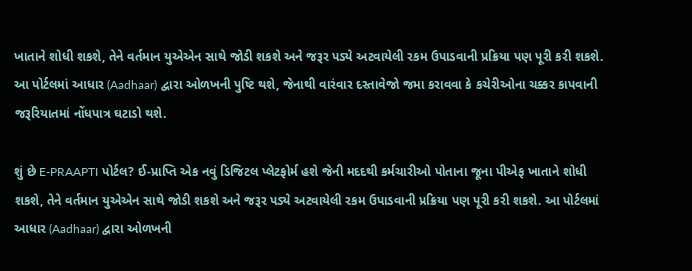ખાતાને શોધી શકશે, તેને વર્તમાન યુએએન સાથે જોડી શકશે અને જરૂર પડ્યે અટવાયેલી રકમ ઉપાડવાની પ્રક્રિયા પણ પૂરી કરી શકશે. આ પોર્ટલમાં આધાર (Aadhaar) દ્વારા ઓળખની પુષ્ટિ થશે, જેનાથી વારંવાર દસ્તાવેજો જમા કરાવવા કે કચેરીઓના ચક્કર કાપવાની જરૂરિયાતમાં નોંધપાત્ર ઘટાડો થશે.

શું છે E-PRAAPTI પોર્ટલ? ઈ-પ્રાપ્તિ એક નવું ડિજિટલ પ્લેટફોર્મ હશે જેની મદદથી કર્મચારીઓ પોતાના જૂના પીએફ ખાતાને શોધી શકશે, તેને વર્તમાન યુએએન સાથે જોડી શકશે અને જરૂર પડ્યે અટવાયેલી રકમ ઉપાડવાની પ્રક્રિયા પણ પૂરી કરી શકશે. આ પોર્ટલમાં આધાર (Aadhaar) દ્વારા ઓળખની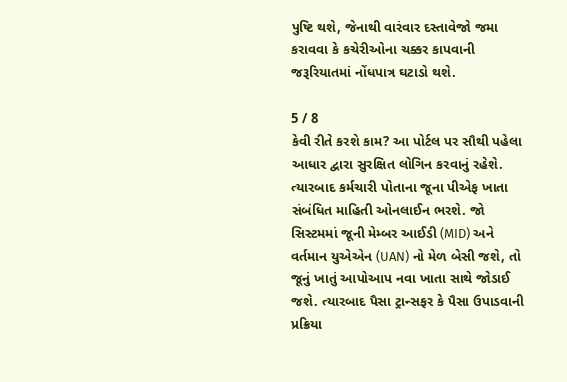પુષ્ટિ થશે, જેનાથી વારંવાર દસ્તાવેજો જમા કરાવવા કે કચેરીઓના ચક્કર કાપવાની જરૂરિયાતમાં નોંધપાત્ર ઘટાડો થશે.

5 / 8
કેવી રીતે કરશે કામ? આ પોર્ટલ પર સૌથી પહેલા આધાર દ્વારા સુરક્ષિત લોગિન કરવાનું રહેશે. ત્યારબાદ કર્મચારી પોતાના જૂના પીએફ ખાતા સંબંધિત માહિતી ઓનલાઈન ભરશે. જો સિસ્ટમમાં જૂની મેમ્બર આઈડી (MID) અને વર્તમાન યુએએન (UAN) નો મેળ બેસી જશે, તો જૂનું ખાતું આપોઆપ નવા ખાતા સાથે જોડાઈ જશે. ત્યારબાદ પૈસા ટ્રાન્સફર કે પૈસા ઉપાડવાની પ્રક્રિયા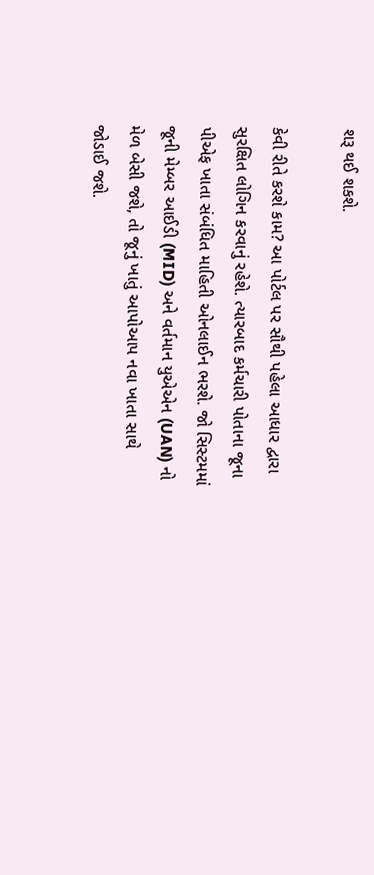શરૂ થઈ શકશે.

કેવી રીતે કરશે કામ? આ પોર્ટલ પર સૌથી પહેલા આધાર દ્વારા સુરક્ષિત લોગિન કરવાનું રહેશે. ત્યારબાદ કર્મચારી પોતાના જૂના પીએફ ખાતા સંબંધિત માહિતી ઓનલાઈન ભરશે. જો સિસ્ટમમાં જૂની મેમ્બર આઈડી (MID) અને વર્તમાન યુએએન (UAN) નો મેળ બેસી જશે, તો જૂનું ખાતું આપોઆપ નવા ખાતા સાથે જોડાઈ જશે.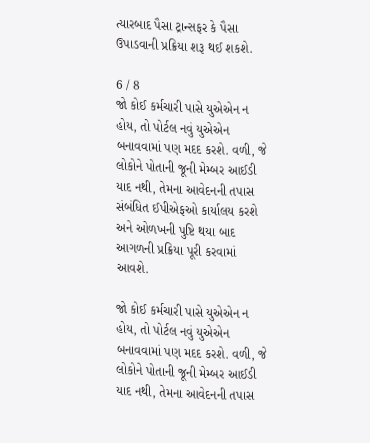ત્યારબાદ પૈસા ટ્રાન્સફર કે પૈસા ઉપાડવાની પ્રક્રિયા શરૂ થઈ શકશે.

6 / 8
જો કોઈ કર્મચારી પાસે યુએએન ન હોય, તો પોર્ટલ નવું યુએએન બનાવવામાં પણ મદદ કરશે. વળી, જે લોકોને પોતાની જૂની મેમ્બર આઈડી યાદ નથી, તેમના આવેદનની તપાસ સંબંધિત ઈપીએફઓ કાર્યાલય કરશે અને ઓળખની પુષ્ટિ થયા બાદ આગળની પ્રક્રિયા પૂરી કરવામાં આવશે.

જો કોઈ કર્મચારી પાસે યુએએન ન હોય, તો પોર્ટલ નવું યુએએન બનાવવામાં પણ મદદ કરશે. વળી, જે લોકોને પોતાની જૂની મેમ્બર આઈડી યાદ નથી, તેમના આવેદનની તપાસ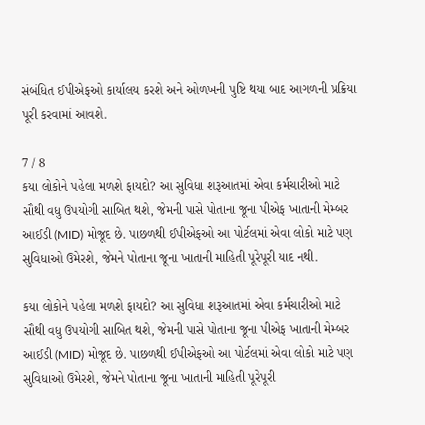સંબંધિત ઈપીએફઓ કાર્યાલય કરશે અને ઓળખની પુષ્ટિ થયા બાદ આગળની પ્રક્રિયા પૂરી કરવામાં આવશે.

7 / 8
કયા લોકોને પહેલા મળશે ફાયદો? આ સુવિધા શરૂઆતમાં એવા કર્મચારીઓ માટે સૌથી વધુ ઉપયોગી સાબિત થશે, જેમની પાસે પોતાના જૂના પીએફ ખાતાની મેમ્બર આઈડી (MID) મોજૂદ છે. પાછળથી ઈપીએફઓ આ પોર્ટલમાં એવા લોકો માટે પણ સુવિધાઓ ઉમેરશે, જેમને પોતાના જૂના ખાતાની માહિતી પૂરેપૂરી યાદ નથી.

કયા લોકોને પહેલા મળશે ફાયદો? આ સુવિધા શરૂઆતમાં એવા કર્મચારીઓ માટે સૌથી વધુ ઉપયોગી સાબિત થશે, જેમની પાસે પોતાના જૂના પીએફ ખાતાની મેમ્બર આઈડી (MID) મોજૂદ છે. પાછળથી ઈપીએફઓ આ પોર્ટલમાં એવા લોકો માટે પણ સુવિધાઓ ઉમેરશે, જેમને પોતાના જૂના ખાતાની માહિતી પૂરેપૂરી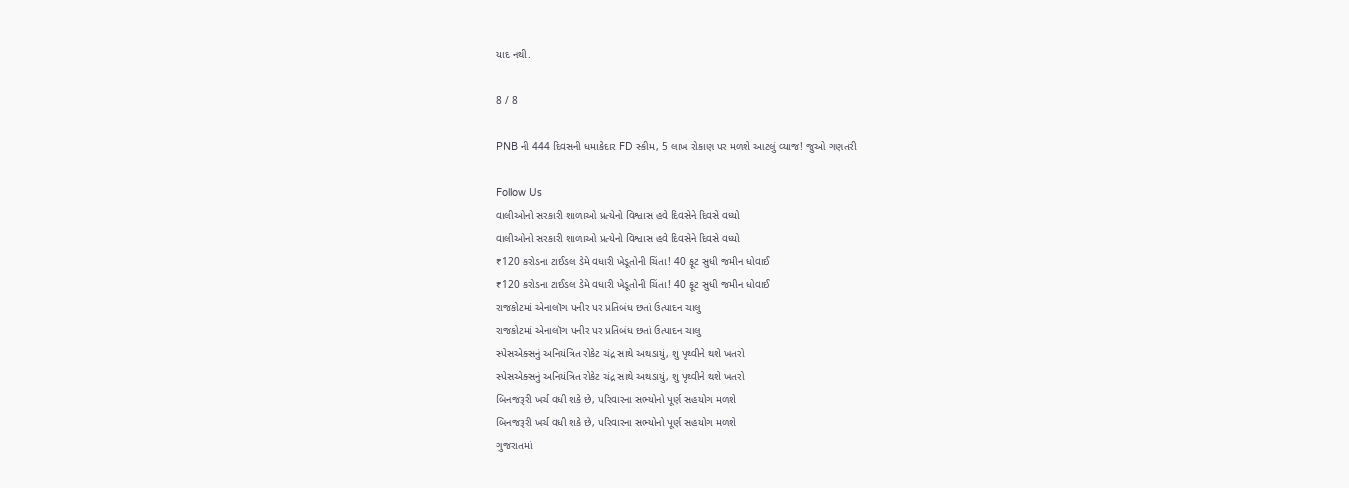યાદ નથી.

8 / 8

PNB ની 444 દિવસની ધમાકેદાર FD સ્કીમ, 5 લાખ રોકાણ પર મળશે આટલું વ્યાજ! જુઓ ગણતરી

Follow Us
વાલીઓનો સરકારી શાળાઓ પ્રત્યેનો વિશ્વાસ હવે દિવસેને દિવસે વધ્યો
વાલીઓનો સરકારી શાળાઓ પ્રત્યેનો વિશ્વાસ હવે દિવસેને દિવસે વધ્યો
₹120 કરોડના ટાઈડલ ડેમે વધારી ખેડૂતોની ચિંતા! 40 ફૂટ સુધી જમીન ધોવાઈ
₹120 કરોડના ટાઈડલ ડેમે વધારી ખેડૂતોની ચિંતા! 40 ફૂટ સુધી જમીન ધોવાઈ
રાજકોટમાં એનાલૉગ પનીર પર પ્રતિબંધ છતાં ઉત્પાદન ચાલુ
રાજકોટમાં એનાલૉગ પનીર પર પ્રતિબંધ છતાં ઉત્પાદન ચાલુ
સ્પેસએક્સનું અનિયંત્રિત રોકેટ ચંદ્ર સાથે અથડાયું, શુ પૃથ્વીને થશે ખતરો
સ્પેસએક્સનું અનિયંત્રિત રોકેટ ચંદ્ર સાથે અથડાયું, શુ પૃથ્વીને થશે ખતરો
બિનજરૂરી ખર્ચ વધી શકે છે, પરિવારના સભ્યોનો પૂર્ણ સહયોગ મળશે
બિનજરૂરી ખર્ચ વધી શકે છે, પરિવારના સભ્યોનો પૂર્ણ સહયોગ મળશે
ગુજરાતમાં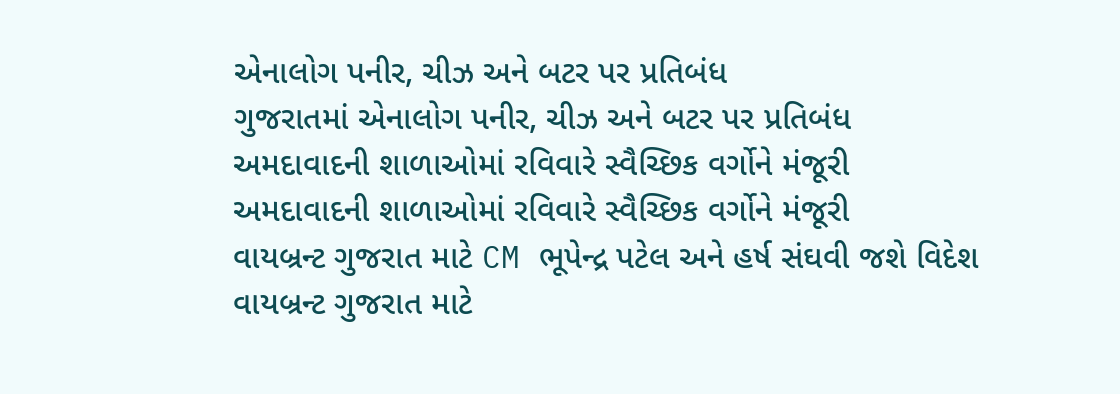એનાલોગ પનીર, ચીઝ અને બટર પર પ્રતિબંધ
ગુજરાતમાં એનાલોગ પનીર, ચીઝ અને બટર પર પ્રતિબંધ
અમદાવાદની શાળાઓમાં રવિવારે સ્વૈચ્છિક વર્ગોને મંજૂરી
અમદાવાદની શાળાઓમાં રવિવારે સ્વૈચ્છિક વર્ગોને મંજૂરી
વાયબ્રન્ટ ગુજરાત માટે CM ભૂપેન્દ્ર પટેલ અને હર્ષ સંઘવી જશે વિદેશ
વાયબ્રન્ટ ગુજરાત માટે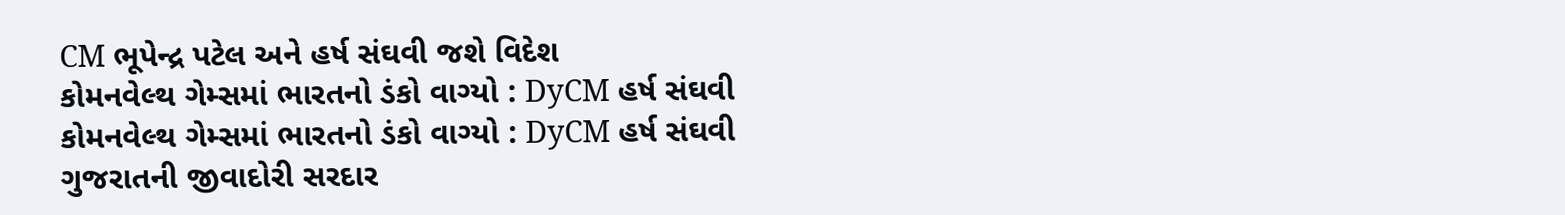CM ભૂપેન્દ્ર પટેલ અને હર્ષ સંઘવી જશે વિદેશ
કોમનવેલ્થ ગેમ્સમાં ભારતનો ડંકો વાગ્યો : DyCM હર્ષ સંઘવી
કોમનવેલ્થ ગેમ્સમાં ભારતનો ડંકો વાગ્યો : DyCM હર્ષ સંઘવી
ગુજરાતની જીવાદોરી સરદાર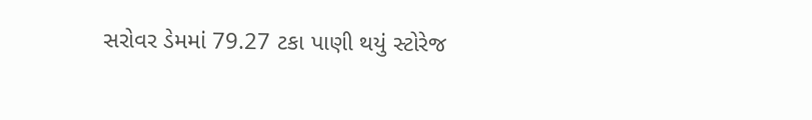સરોવર ડેમમાં 79.27 ટકા પાણી થયું સ્ટોરેજ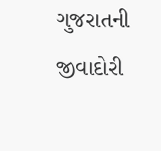ગુજરાતની જીવાદોરી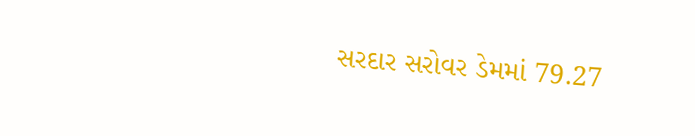સરદાર સરોવર ડેમમાં 79.27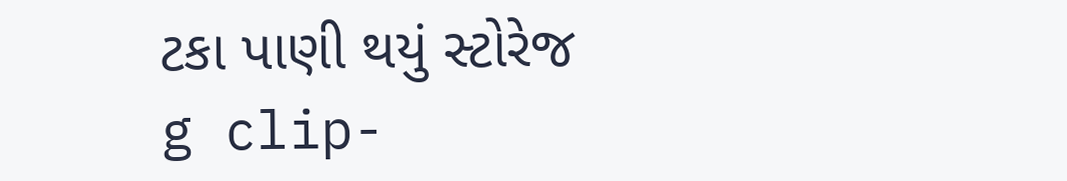ટકા પાણી થયું સ્ટોરેજ
g clip-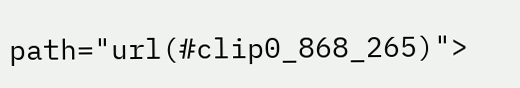path="url(#clip0_868_265)">